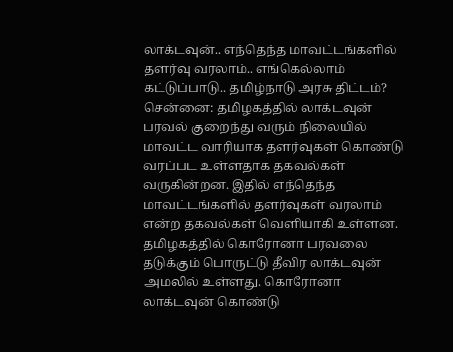லாக்டவுன்.. எந்தெந்த மாவட்டங்களில் தளர்வு வரலாம்.. எங்கெல்லாம் கட்டுப்பாடு.. தமிழ்நாடு அரசு திட்டம்?
சென்னை: தமிழகத்தில் லாக்டவுன் பரவல் குறைந்து வரும் நிலையில் மாவட்ட வாரியாக தளர்வுகள் கொண்டு வரப்பட உள்ளதாக தகவல்கள் வருகின்றன. இதில் எந்தெந்த மாவட்டங்களில் தளர்வுகள் வரலாம் என்ற தகவல்கள் வெளியாகி உள்ளன.
தமிழகத்தில் கொரோனா பரவலை தடுக்கும் பொருட்டு தீவிர லாக்டவுன் அமலில் உள்ளது. கொரோனா லாக்டவுன் கொண்டு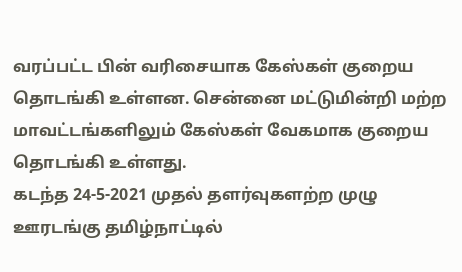வரப்பட்ட பின் வரிசையாக கேஸ்கள் குறைய தொடங்கி உள்ளன. சென்னை மட்டுமின்றி மற்ற மாவட்டங்களிலும் கேஸ்கள் வேகமாக குறைய தொடங்கி உள்ளது.
கடந்த 24-5-2021 முதல் தளர்வுகளற்ற முழு ஊரடங்கு தமிழ்நாட்டில்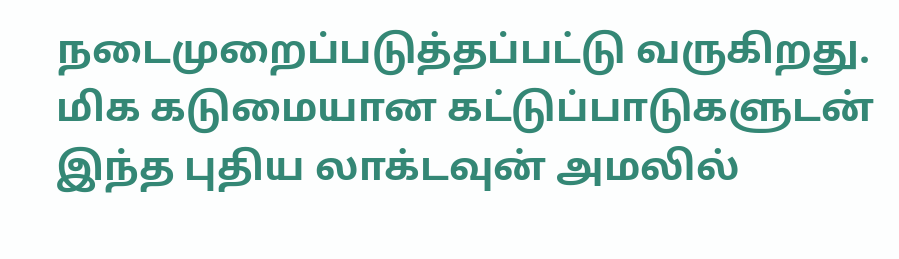நடைமுறைப்படுத்தப்பட்டு வருகிறது. மிக கடுமையான கட்டுப்பாடுகளுடன் இந்த புதிய லாக்டவுன் அமலில்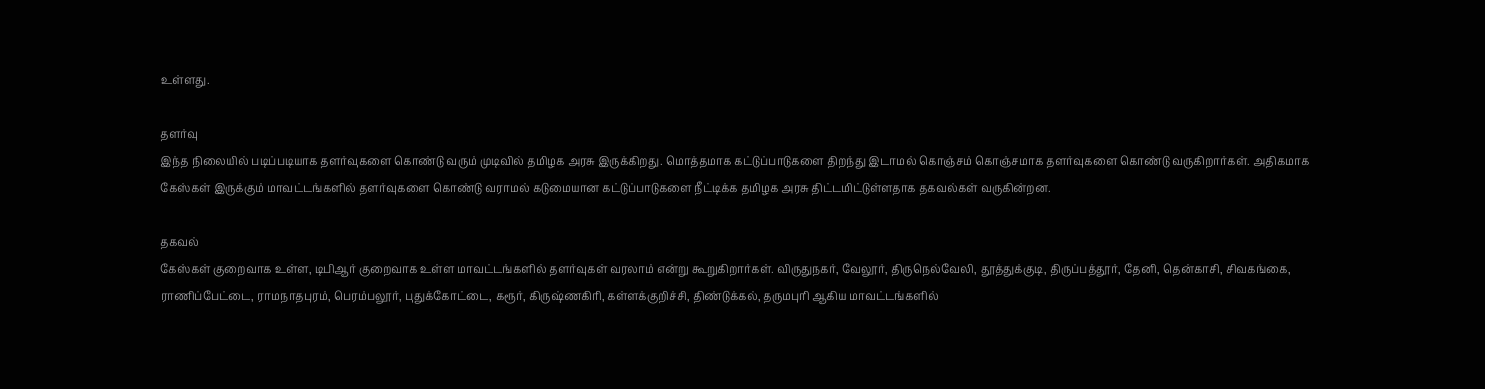உள்ளது.

தளர்வு
இந்த நிலையில் படிப்படியாக தளர்வுகளை கொண்டு வரும் முடிவில் தமிழக அரசு இருக்கிறது. மொத்தமாக கட்டுப்பாடுகளை திறந்து இடாமல் கொஞ்சம் கொஞ்சமாக தளர்வுகளை கொண்டு வருகிறார்கள். அதிகமாக கேஸ்கள் இருக்கும் மாவட்டங்களில் தளர்வுகளை கொண்டு வராமல் கடுமையான கட்டுப்பாடுகளை நீட்டிக்க தமிழக அரசு திட்டமிட்டுள்ளதாக தகவல்கள் வருகின்றன.

தகவல்
கேஸ்கள் குறைவாக உள்ள, டிபிஆர் குறைவாக உள்ள மாவட்டங்களில் தளர்வுகள் வரலாம் என்று கூறுகிறார்கள். விருதுநகர், வேலூர், திருநெல்வேலி, தூத்துக்குடி, திருப்பத்தூர், தேனி, தென்காசி, சிவகங்கை, ராணிப்பேட்டை, ராமநாதபுரம், பெரம்பலூர், புதுக்கோட்டை, கரூர், கிருஷ்ணகிரி, கள்ளக்குறிச்சி, திண்டுக்கல், தருமபுரி ஆகிய மாவட்டங்களில்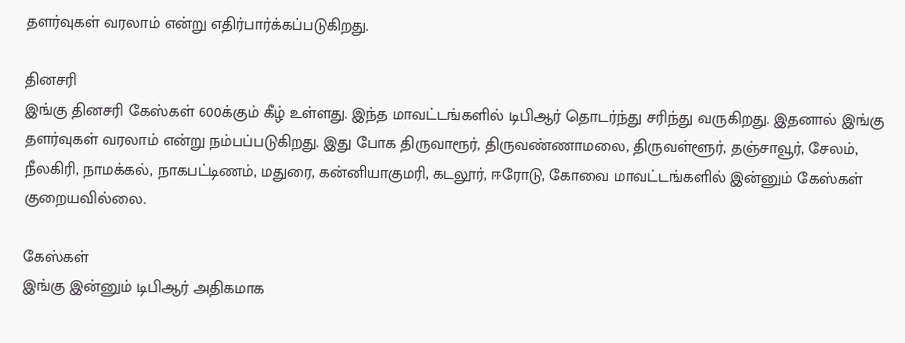தளர்வுகள் வரலாம் என்று எதிர்பார்க்கப்படுகிறது.

தினசரி
இங்கு தினசரி கேஸ்கள் 600க்கும் கீழ் உள்ளது. இந்த மாவட்டங்களில் டிபிஆர் தொடர்ந்து சரிந்து வருகிறது. இதனால் இங்கு தளர்வுகள் வரலாம் என்று நம்பப்படுகிறது. இது போக திருவாரூர், திருவண்ணாமலை, திருவள்ளூர், தஞ்சாவூர், சேலம், நீலகிரி, நாமக்கல், நாகபட்டிணம், மதுரை, கன்னியாகுமரி, கடலூர், ஈரோடு, கோவை மாவட்டங்களில் இன்னும் கேஸ்கள் குறையவில்லை.

கேஸ்கள்
இங்கு இன்னும் டிபிஆர் அதிகமாக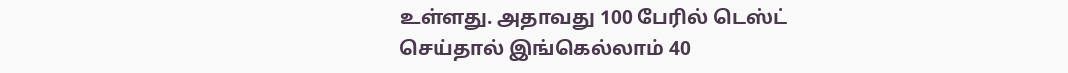உள்ளது. அதாவது 100 பேரில் டெஸ்ட் செய்தால் இங்கெல்லாம் 40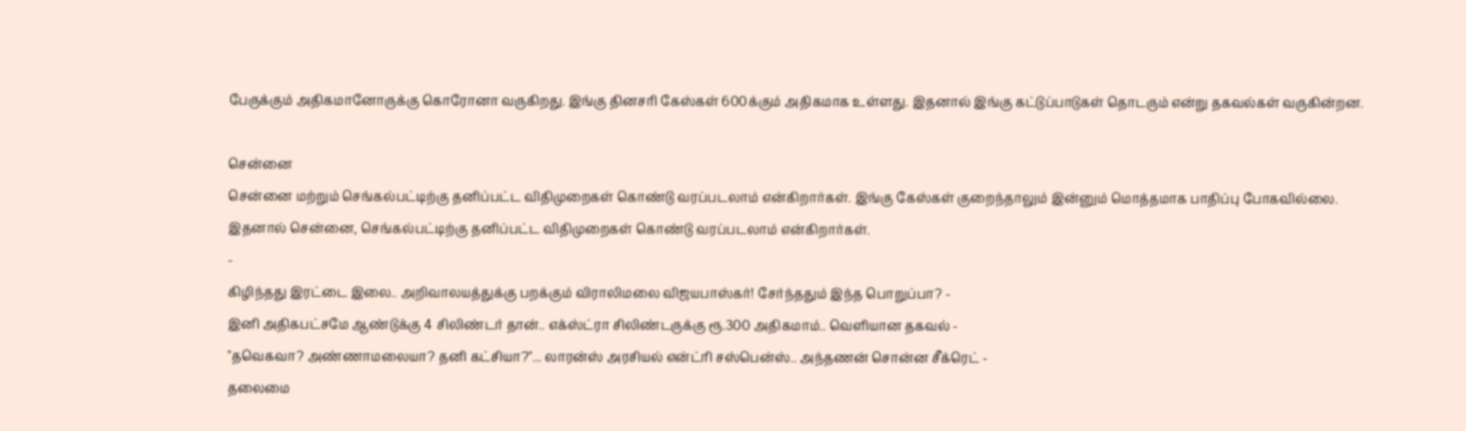பேருக்கும் அதிகமானோருக்கு கொரோனா வருகிறது. இங்கு தினசரி கேஸ்கள் 600க்கும் அதிகமாக உள்ளது. இதனால் இங்கு கட்டுப்பாடுகள் தொடரும் என்று தகவல்கள் வருகின்றன.

சென்னை
சென்னை மற்றும் செங்கல்பட்டிற்கு தனிப்பட்ட விதிமுறைகள் கொண்டு வரப்படலாம் என்கிறார்கள். இங்கு கேஸ்கள் குறைந்தாலும் இன்னும் மொத்தமாக பாதிப்பு போகவில்லை. இதனால் சென்னை, செங்கல்பட்டிற்கு தனிப்பட்ட விதிமுறைகள் கொண்டு வரப்படலாம் என்கிறார்கள்.
-
கிழிந்தது இரட்டை இலை.. அறிவாலயத்துக்கு பறக்கும் விராலிமலை விஜயபாஸ்கர்! சேர்ந்ததும் இந்த பொறுப்பா? -
இனி அதிகபட்சமே ஆண்டுக்கு 4 சிலிண்டர் தான்.. எக்ஸ்ட்ரா சிலிண்டருக்கு ரூ.300 அதிகமாம்.. வெளியான தகவல் -
"தவெகவா? அண்ணாமலையா? தனி கட்சியா?"... லாரன்ஸ் அரசியல் என்ட்ரி சஸ்பென்ஸ்.. அந்தணன் சொன்ன சீக்ரெட் -
தலைமை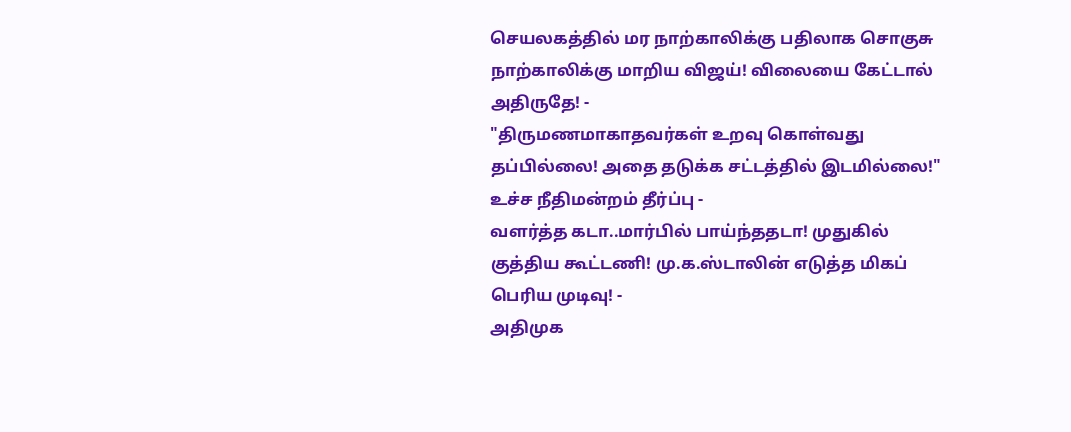செயலகத்தில் மர நாற்காலிக்கு பதிலாக சொகுசு நாற்காலிக்கு மாறிய விஜய்! விலையை கேட்டால் அதிருதே! -
"திருமணமாகாதவர்கள் உறவு கொள்வது தப்பில்லை! அதை தடுக்க சட்டத்தில் இடமில்லை!" உச்ச நீதிமன்றம் தீர்ப்பு -
வளர்த்த கடா..மார்பில் பாய்ந்ததடா! முதுகில் குத்திய கூட்டணி! மு.க.ஸ்டாலின் எடுத்த மிகப் பெரிய முடிவு! -
அதிமுக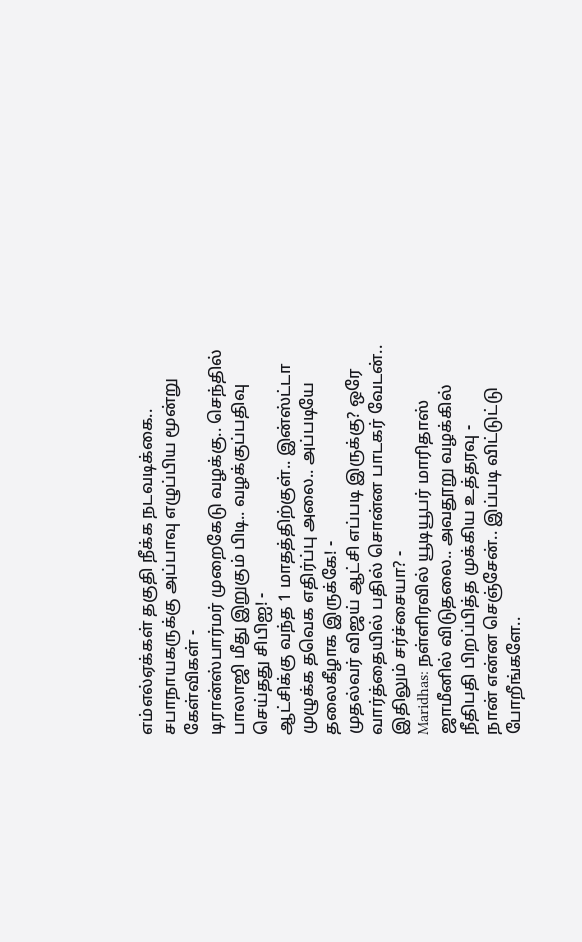எம்எல்ஏக்கள் தகுதி நீக்க நடவடிக்கை.. சபாநாயகருக்கு அப்பாவு எழுப்பிய மூன்று கேள்விகள் -
டிரான்ஸ்பார்மர் முறைகேடு வழக்கு.. செந்தில் பாலாஜி மீது இறுகும் பிடி.. வழக்குப்பதிவு செய்தது சிபிஐ! -
ஆட்சிக்கு வந்த 1 மாதத்திற்குள்.. இன்ஸ்ட்டா முழுக்க தவெக எதிர்ப்பு அலை.. அப்படியே தலைகீழாக இருக்கே! -
முதல்வர் விஜய் ஆட்சி எப்படி இருக்கு? ஒரே வார்த்தையில் பதில் சொன்ன பாடகர் வேடன்.. இதிலும் சர்ச்சையா? -
Maridhas: நள்ளிரவில் யூடியூபர் மாரிதாஸ் ஜாமீனில் விடுதலை.. அவதூறு வழக்கில் நீதிபதி பிறப்பித்த முக்கிய உத்தரவு -
நான் என்ன செஞ்சேன்.. இப்படி விட்டுட்டு போறீங்களே..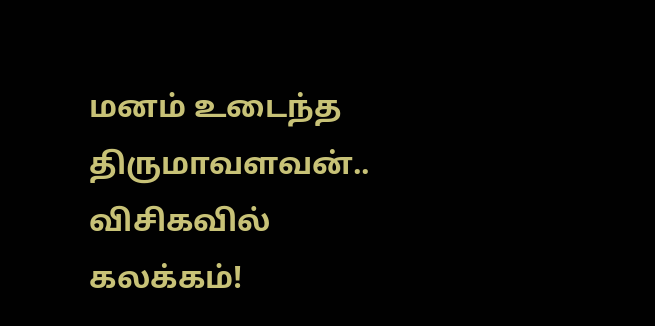மனம் உடைந்த திருமாவளவன்.. விசிகவில் கலக்கம்!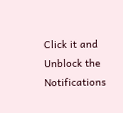Click it and Unblock the Notifications